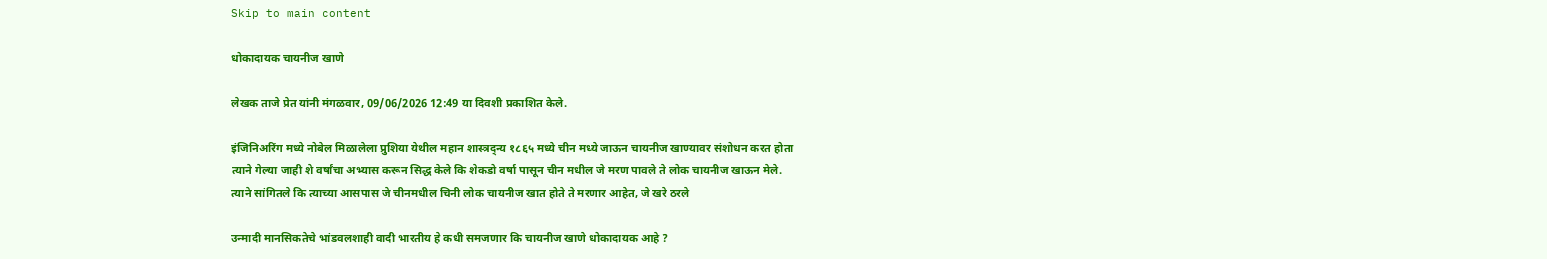Skip to main content

धोकादायक चायनीज खाणे

लेखक ताजे प्रेत यांनी मंगळवार, 09/06/2026 12:49 या दिवशी प्रकाशित केले.

इंजिनिअरिंग मध्ये नोबेल मिळालेला प्रुशिया येथील महान शास्त्रद्न्य १८६५ मध्ये चीन मध्ये जाऊन चायनीज खाण्यावर संशोधन करत होता
त्याने गेल्या जाही शे वर्षांचा अभ्यास करून सिद्ध केले कि शेकडो वर्षा पासून चीन मधील जे मरण पावले ते लोक चायनीज खाऊन मेले.
त्याने सांगितले कि त्याच्या आसपास जे चीनमधील चिनी लोक चायनीज खात होते ते मरणार आहेत, जे खरे ठरले

उन्मादी मानसिकतेचे भांडवलशाही वादी भारतीय हे कधी समजणार कि चायनीज खाणे धोकादायक आहे ?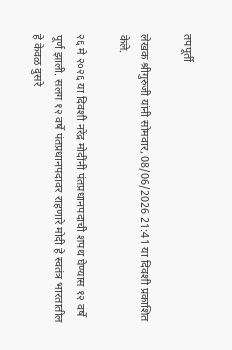तपपूर्ती

लेखक श्रीगुरुजी यांनी सोमवार, 08/06/2026 21:41 या दिवशी प्रकाशित केले.

२६ मे २०२६ या दिवशी नरेंद्र मोदींनी पंतप्रधानपदाची शपथ घेण्यास १२ वर्षे पूर्ण झाली. सलग १२ वर्षे पंतप्रधानपदावर राहणारे मोदी हे स्वतंत्र भारतातील हे केवळ दुसरे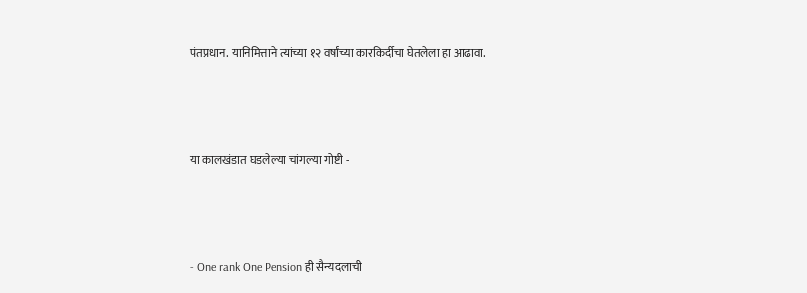पंतप्रधान. यानिमित्ताने त्यांच्या १२ वर्षांच्या कारकिर्दीचा घेतलेला हा आढावा.



या कालखंडात घडलेल्या चांगल्या गोष्टी -



- One rank One Pension ही सैन्यदलाची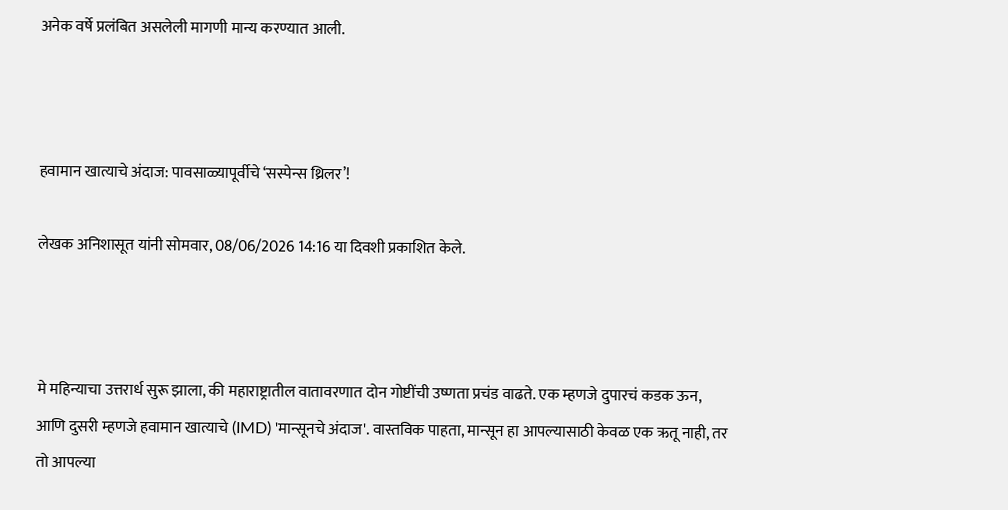अनेक वर्षे प्रलंबित असलेली मागणी मान्य करण्यात आली.



हवामान खात्याचे अंदाज: पावसाळ्यापूर्वीचे ‘सस्पेन्स थ्रिलर’!

लेखक अनिशासूत यांनी सोमवार, 08/06/2026 14:16 या दिवशी प्रकाशित केले.



मे महिन्याचा उत्तरार्ध सुरू झाला, की महाराष्ट्रातील वातावरणात दोन गोष्टींची उष्णता प्रचंड वाढते. एक म्हणजे दुपारचं कडक ऊन, आणि दुसरी म्हणजे हवामान खात्याचे (IMD) 'मान्सूनचे अंदाज'. वास्तविक पाहता, मान्सून हा आपल्यासाठी केवळ एक ऋतू नाही, तर तो आपल्या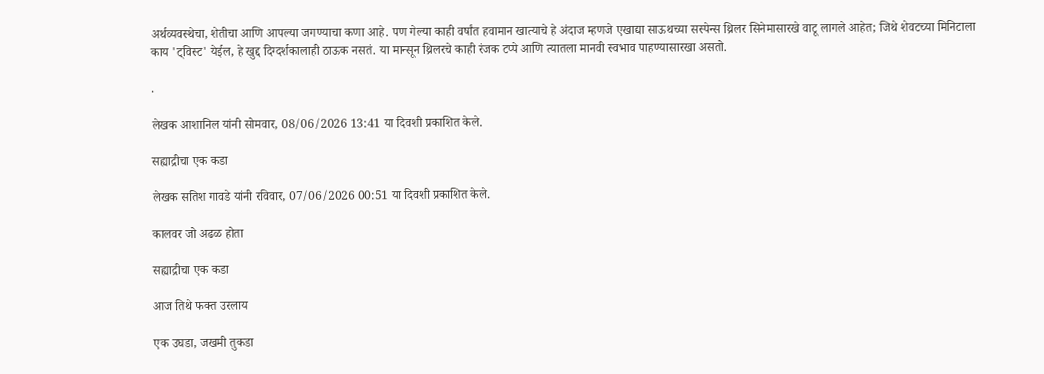अर्थव्यवस्थेचा, शेतीचा आणि आपल्या जगण्याचा कणा आहे. पण गेल्या काही वर्षांत हवामान खात्याचे हे अंदाज म्हणजे एखाद्या साऊथच्या सस्पेन्स थ्रिलर सिनेमासारखे वाटू लागले आहेत; जिथे शेवटच्या मिनिटाला काय 'ट्विस्ट' येईल, हे खुद्द दिग्दर्शकालाही ठाऊक नसतं. या मान्सून थ्रिलरचे काही रंजक टप्पे आणि त्यातला मानवी स्वभाव पाहण्यासारखा असतो.

.

लेखक आशानिल यांनी सोमवार, 08/06/2026 13:41 या दिवशी प्रकाशित केले.

सह्याद्रीचा एक कडा

लेखक सतिश गावडे यांनी रविवार, 07/06/2026 00:51 या दिवशी प्रकाशित केले.

कालवर जो अढळ होता

सह्याद्रीचा एक कडा

आज तिथे फक्त उरलाय

एक उघडा, जखमी तुकडा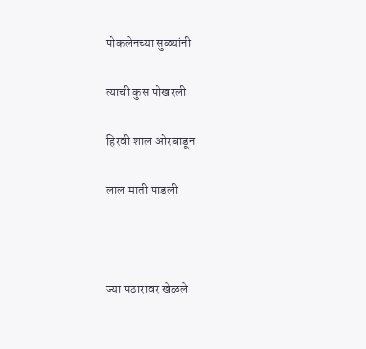पोकलेनच्या सुळ्यांनी

त्याची कुस पोखरली

हिरवी शाल ओरबाडून

लाल माती पाडली



ज्या पठारावर खेळले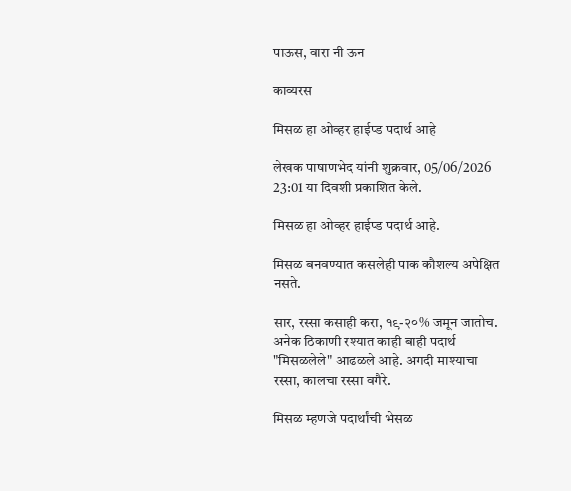पाऊस, वारा नी ऊन

काव्यरस

मिसळ हा ओव्हर हाईप्ड पदार्थ आहे

लेखक पाषाणभेद यांनी शुक्रवार, 05/06/2026 23:01 या दिवशी प्रकाशित केले.

मिसळ हा ओव्हर हाईप्ड पदार्थ आहे.

मिसळ बनवण्यात कसलेही पाक कौशल्य अपेक्षित नसते.

सार, रस्सा कसाही करा, १९-२०% जमून जातोच. अनेक ठिकाणी रश्यात काही बाही पदार्थ "मिसळलेले" आढळले आहे. अगदी माश्याचा रस्सा, कालचा रस्सा वगैरे.

मिसळ म्हणजे पदार्थांची भेसळ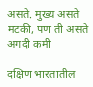असते. मुख्य असते मटकी, पण ती असते अगदी कमी

दक्षिण भारतातील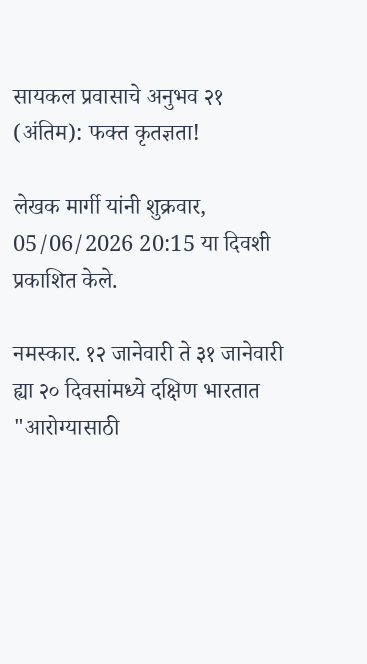सायकल प्रवासाचे अनुभव २१ (अंतिम): फक्त कृतज्ञता!

लेखक मार्गी यांनी शुक्रवार, 05/06/2026 20:15 या दिवशी प्रकाशित केले.

नमस्कार. १२ जानेवारी ते ३१ जानेवारी ह्या २० दिवसांमध्ये दक्षिण भारतात "आरोग्यासाठी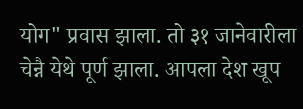योग" प्रवास झाला. तो ३१ जानेवारीला चेन्नै येथे पूर्ण झाला. आपला देश खूप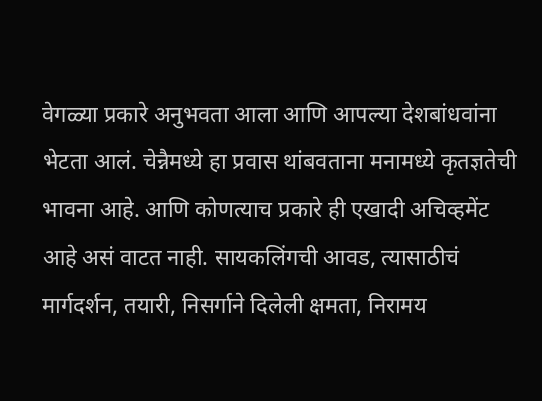वेगळ्या प्रकारे अनुभवता आला आणि आपल्या देशबांधवांना भेटता आलं. चेन्नैमध्ये हा प्रवास थांबवताना मनामध्ये कृतज्ञतेची भावना आहे. आणि कोणत्याच प्रकारे ही एखादी अचिव्हमेंट आहे असं वाटत नाही. सायकलिंगची आवड, त्यासाठीचं मार्गदर्शन, तयारी, निसर्गाने दिलेली क्षमता, निरामय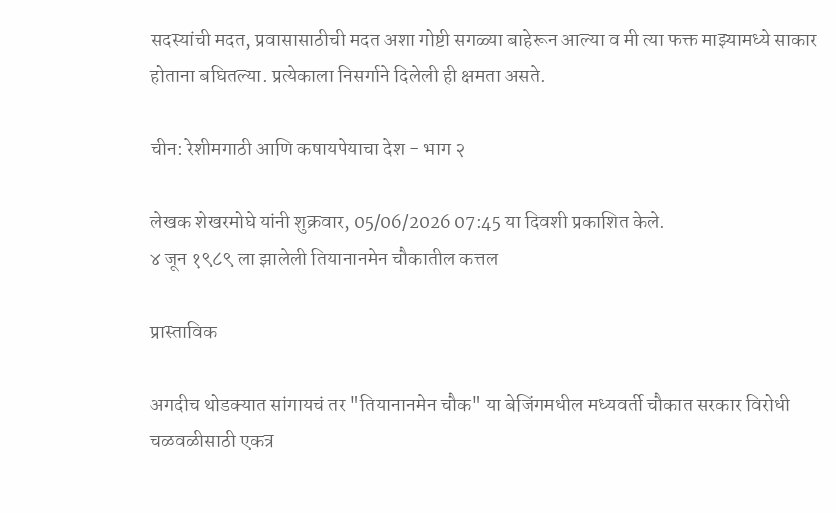सदस्यांची मदत, प्रवासासाठीची मदत अशा गोष्टी सगळ्या बाहेरून आल्या व मी त्या फक्त माझ्यामध्ये साकार होताना बघितल्या. प्रत्येकाला निसर्गाने दिलेली ही क्षमता असते.

चीन: रेशीमगाठी आणि कषायपेयाचा देश - भाग २

लेखक शेखरमोघे यांनी शुक्रवार, 05/06/2026 07:45 या दिवशी प्रकाशित केले.
४ जून १९८९ ला झालेली तियानानमेन चौकातील कत्तल

प्रास्ताविक

अगदीच थोडक्यात सांगायचं तर "तियानानमेन चौक" या बेजिंगमधील मध्यवर्ती चौकात सरकार विरोधी चळवळीसाठी एकत्र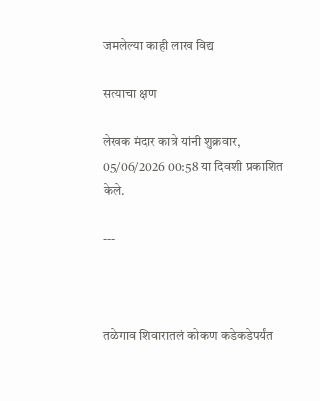जमलेल्या काही लाख विद्य

सत्याचा क्षण

लेखक मंदार कात्रे यांनी शुक्रवार, 05/06/2026 00:58 या दिवशी प्रकाशित केले.

---



तळेगाव शिवारातलं कोकण कडेकडेपर्यंत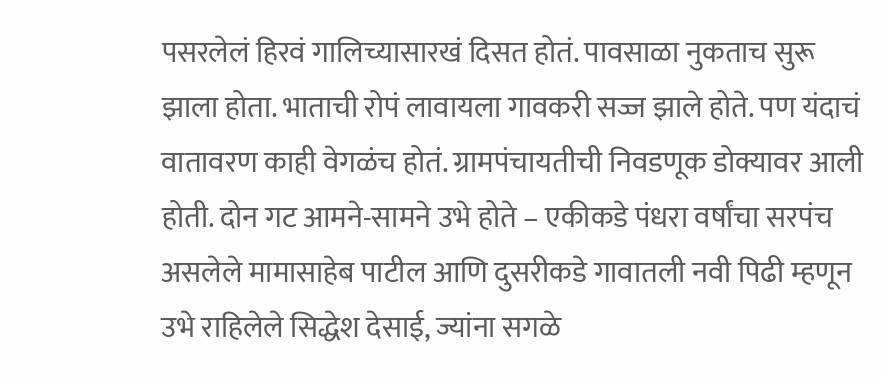पसरलेलं हिरवं गालिच्यासारखं दिसत होतं. पावसाळा नुकताच सुरू झाला होता. भाताची रोपं लावायला गावकरी सज्ज झाले होते. पण यंदाचं वातावरण काही वेगळंच होतं. ग्रामपंचायतीची निवडणूक डोक्यावर आली होती. दोन गट आमने-सामने उभे होते – एकीकडे पंधरा वर्षांचा सरपंच असलेले मामासाहेब पाटील आणि दुसरीकडे गावातली नवी पिढी म्हणून उभे राहिलेले सिद्धेश देसाई, ज्यांना सगळे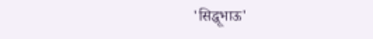'सिद्धूभाऊ'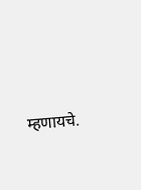म्हणायचे.